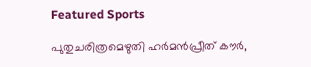Featured Sports

പുതുചരിത്രമെഴുതി ഹർമൻപ്രീത് കൗർ,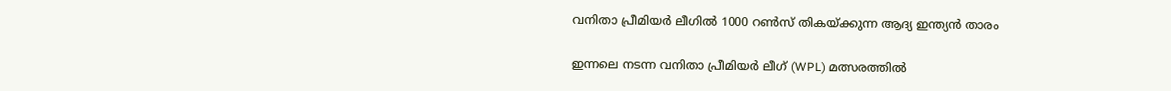വനിതാ പ്രീമിയർ ലീഗില്‍ 1000 റൺസ് തികയ്ക്കുന്ന ആദ്യ ഇന്ത്യൻ താരം

ഇന്നലെ നടന്ന വനിതാ പ്രീമിയർ ലീഗ് (WPL) മത്സരത്തിൽ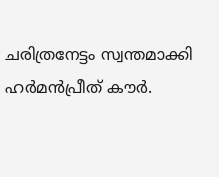ചരിത്രനേട്ടം സ്വന്തമാക്കി ഹർമൻപ്രീത് കൗർ.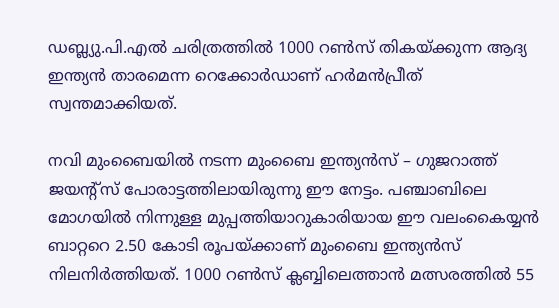ഡബ്ല്യു.പി.എൽ ചരിത്രത്തിൽ 1000 റൺസ് തികയ്ക്കുന്ന ആദ്യ ഇന്ത്യൻ താരമെന്ന റെക്കോർഡാണ് ഹർമൻപ്രീത് സ്വന്തമാക്കിയത്.

നവി മുംബൈയിൽ നടന്ന മുംബൈ ഇന്ത്യൻസ് – ഗുജറാത്ത് ജയന്റ്സ് പോരാട്ടത്തിലായിരുന്നു ഈ നേട്ടം. പഞ്ചാബിലെ മോഗയിൽ നിന്നുള്ള മുപ്പത്തിയാറുകാരിയായ ഈ വലംകൈയ്യൻ ബാറ്ററെ 2.50 കോടി രൂപയ്ക്കാണ് മുംബൈ ഇന്ത്യൻസ് നിലനിർത്തിയത്. 1000 റൺസ് ക്ലബ്ബിലെത്താൻ മത്സരത്തിൽ 55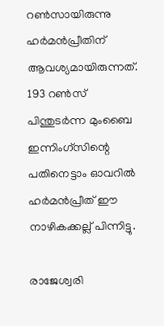റൺസായിരുന്നു ഹർമൻപ്രീതിന് ആവശ്യമായിരുന്നത്. 193 റൺസ് പിന്തുടർന്ന മുംബൈ ഇന്നിംഗ്‌സിന്റെ പതിനെട്ടാം ഓവറിൽ ഹർമൻപ്രീത് ഈ നാഴികക്കല്ല് പിന്നിട്ടു.

രാജേശ്വരി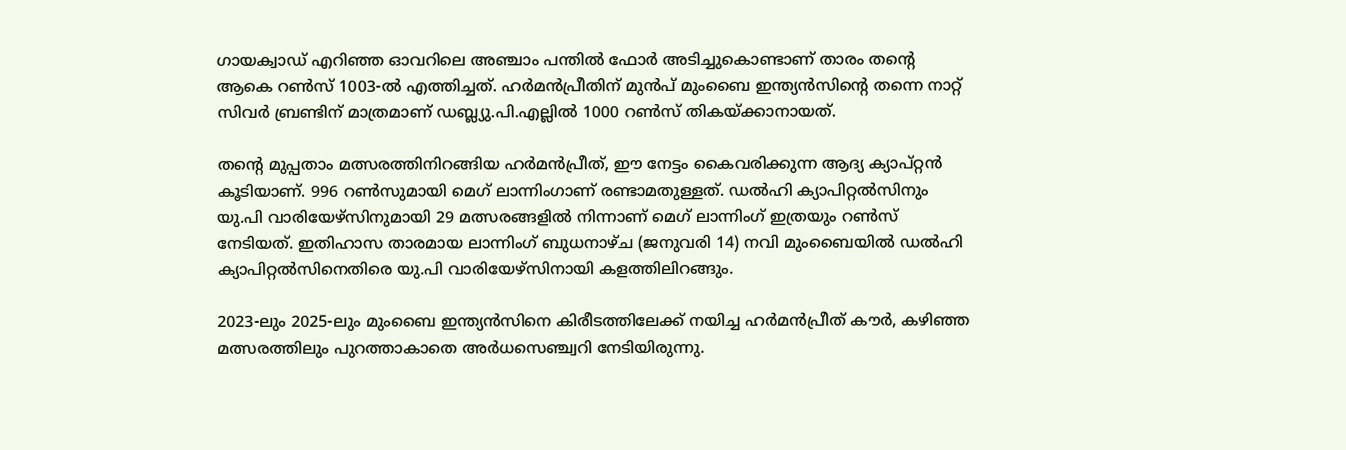ഗായക്വാഡ് എറിഞ്ഞ ഓവറിലെ അഞ്ചാം പന്തിൽ ഫോർ അടിച്ചുകൊണ്ടാണ് താരം തന്റെ ആകെ റൺസ് 1003-ൽ എത്തിച്ചത്. ഹർമൻപ്രീതിന് മുൻപ് മുംബൈ ഇന്ത്യൻസിന്റെ തന്നെ നാറ്റ് സിവർ ബ്രണ്ടിന് മാത്രമാണ് ഡബ്ല്യു.പി.എല്ലിൽ 1000 റൺസ് തികയ്ക്കാനായത്.

തന്റെ മുപ്പതാം മത്സരത്തിനിറങ്ങിയ ഹർമൻപ്രീത്, ഈ നേട്ടം കൈവരിക്കുന്ന ആദ്യ ക്യാപ്റ്റൻ കൂടിയാണ്. 996 റൺസുമായി മെഗ് ലാന്നിംഗാണ് രണ്ടാമതുള്ളത്. ഡൽഹി ക്യാപിറ്റൽസിനും യു.പി വാരിയേഴ്സിനുമായി 29 മത്സരങ്ങളിൽ നിന്നാണ് മെഗ് ലാന്നിംഗ് ഇത്രയും റൺസ് നേടിയത്. ഇതിഹാസ താരമായ ലാന്നിംഗ് ബുധനാഴ്ച (ജനുവരി 14) നവി മുംബൈയിൽ ഡൽഹി ക്യാപിറ്റൽസിനെതിരെ യു.പി വാരിയേഴ്സിനായി കളത്തിലിറങ്ങും.

2023-ലും 2025-ലും മുംബൈ ഇന്ത്യൻസിനെ കിരീടത്തിലേക്ക് നയിച്ച ഹർമൻപ്രീത് കൗർ, കഴിഞ്ഞ മത്സരത്തിലും പുറത്താകാതെ അർധസെഞ്ച്വറി നേടിയിരുന്നു.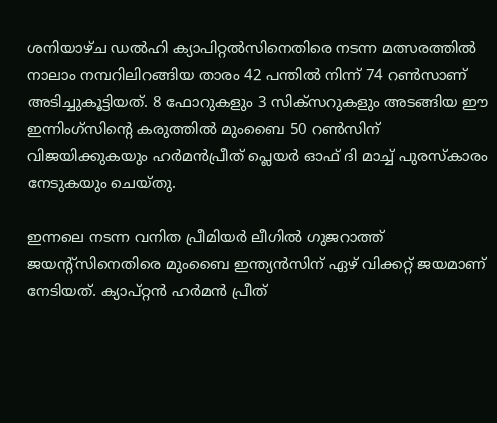ശനിയാഴ്ച ഡൽഹി ക്യാപിറ്റൽസിനെതിരെ നടന്ന മത്സരത്തിൽ നാലാം നമ്പറിലിറങ്ങിയ താരം 42 പന്തിൽ നിന്ന് 74 റൺസാണ് അടിച്ചുകൂട്ടിയത്. 8 ഫോറുകളും 3 സിക്സറുകളും അടങ്ങിയ ഈ ഇന്നിംഗ്‌സിന്റെ കരുത്തിൽ മുംബൈ 50 റൺസിന് വിജയിക്കുകയും ഹർമൻപ്രീത് പ്ലെയർ ഓഫ് ദി മാച്ച് പുരസ്കാരം നേടുകയും ചെയ്തു.

ഇന്നലെ നടന്ന വനിത പ്രീമിയർ ലീഗിൽ ഗുജറാത്ത് ജയന്റ്സിനെതിരെ മുംബൈ ഇന്ത്യൻസിന് ഏഴ് വിക്കറ്റ് ജയമാണ് നേടിയത്. ക്യാപ്റ്റൻ ഹർമൻ പ്രീത്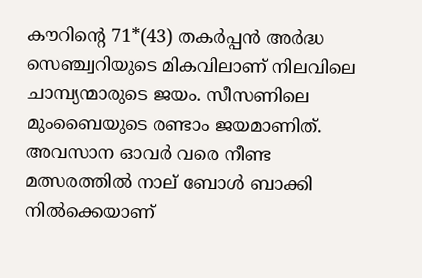കൗറിന്റെ 71*(43) തകർപ്പൻ അർദ്ധ സെഞ്ച്വറിയുടെ മികവിലാണ് നിലവിലെ ചാമ്പ്യന്മാരുടെ ജയം. സീസണിലെ മുംബൈയുടെ രണ്ടാം ജയമാണിത്. അവസാന ഓവർ വരെ നീണ്ട മത്സരത്തിൽ നാല് ബോൾ ബാക്കി നിൽക്കെയാണ്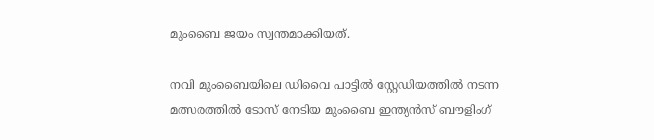മുംബൈ ജയം സ്വന്തമാക്കിയത്.

നവി മുംബൈയിലെ ഡിവൈ പാട്ടിൽ സ്റ്റേഡിയത്തിൽ നടന്ന മത്സരത്തിൽ ടോസ് നേടിയ മുംബൈ ഇന്ത്യൻസ് ബൗളിംഗ്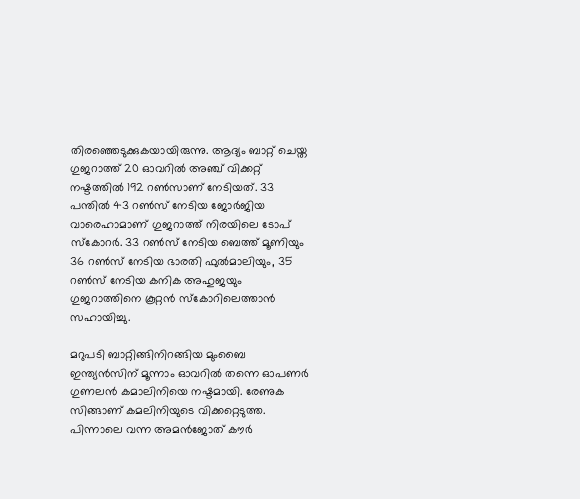തിരഞ്ഞെടുക്കുകയായിരുന്നു. ആദ്യം ബാറ്റ് ചെയ്ത ഗുജറാത്ത് 20 ഓവറിൽ അഞ്ച് വിക്കറ്റ് നഷ്ടത്തിൽ 192 റൺസാണ് നേടിയത്. 33 പന്തിൽ 43 റൺസ് നേടിയ ജോർജിയ വാരെഹാമാണ് ഗുജറാത്ത് നിരയിലെ ടോപ് സ്‌കോറർ. 33 റൺസ് നേടിയ ബെത്ത് മൂണിയും 36 റൺസ് നേടിയ ഭാരതി ഫുൽമാലിയും, 35 റൺസ് നേടിയ കനിക അഹുജയും ഗുജറാത്തിനെ കൂറ്റൻ സ്കോറിലെത്താൻ സഹായിച്ചു.

മറുപടി ബാറ്റിങ്ങിനിറങ്ങിയ മുംബൈ ഇന്ത്യൻസിന് മൂന്നാം ഓവറിൽ തന്നെ ഓപണർ ഗുണലൻ കമാലിനിയെ നഷ്ടമായി. രേണുക സിങ്ങാണ് കമലിനിയുടെ വിക്കറ്റെടുത്ത. പിന്നാലെ വന്ന അമൻജോത് കൗർ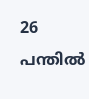26 പന്തിൽ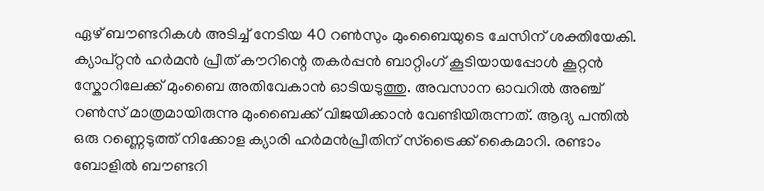ഏഴ് ബൗണ്ടറികൾ അടിച്ച് നേടിയ 40 റൺസും മുംബൈയുടെ ചേസിന് ശക്തിയേകി. ക്യാപ്റ്റൻ ഹർമൻ പ്രീത് കൗറിന്റെ തകർപ്പൻ ബാറ്റിംഗ് കൂടിയായപ്പോൾ കൂറ്റൻ സ്കോറിലേക്ക് മുംബൈ അതിവേകാൻ ഓടിയടുത്തു. അവസാന ഓവറിൽ അഞ്ച് റൺസ് മാത്രമായിരുന്നു മുംബൈക്ക് വിജയിക്കാൻ വേണ്ടിയിരുന്നത്. ആദ്യ പന്തിൽ ഒരു റണ്ണെടുത്ത് നിക്കോള ക്യാരി ഹർമൻപ്രീതിന് സ്ട്രൈക്ക് കൈമാറി. രണ്ടാം ബോളിൽ ബൗണ്ടറി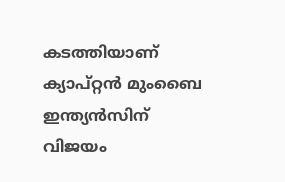കടത്തിയാണ് ക്യാപ്റ്റൻ മുംബൈ ഇന്ത്യൻസിന് വിജയം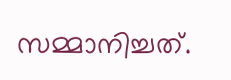സമ്മാനിച്ചത്.